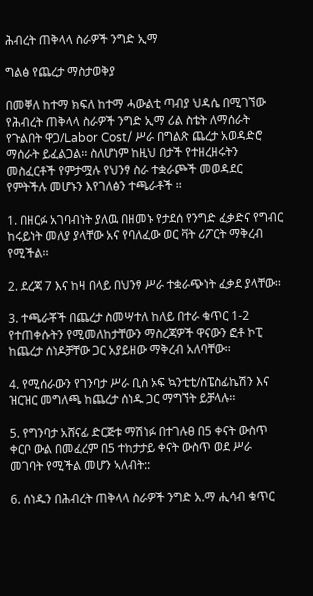ሕብረት ጠቅላላ ስራዎች ንግድ ኢማ

ግልፅ የጨረታ ማስታወቅያ

በመቐለ ከተማ ክፍለ ከተማ ሓውልቲ ጣብያ ህዳሴ በሚገኘው የሕብረት ጠቅላላ ስራዎች ንግድ ኢማ ሪል ስቴት ለማሰራት የጉልበት ዋጋ/Labor Cost/ ሥራ በግልጽ ጨረታ አወዳድሮ ማሰራት ይፈልጋል፡፡ ስለሆነም ከዚህ በታች የተዘረዘሩትን መስፈርቶች የምታሟሉ የህንፃ ስራ ተቋራጮች መወዳደር የምትችሉ መሆኑን እየገለፅን ተጫራቶች ፡፡

1. በዘርፉ አገባብነት ያለዉ በዘመኑ የታደሰ የንግድ ፈቃድና የግብር ከሩይነት መለያ ያላቸው አና የባለፈው ወር ቫት ሪፖርት ማቅረብ የሚችል፡፡

2. ደረጃ 7 እና ከዛ በላይ በህንፃ ሥራ ተቋራጭነት ፈቃደ ያላቸው፡፡

3. ተጫራቾች በጨረታ ስመሣተለ ከለይ በተራ ቁጥር 1-2 የተጠቀሱትን የሚመለከታቸውን ማስረጃዎች ዋናውን ፎቶ ኮፒ ከጨረታ ሰነዶቻቸው ጋር አያይዘው ማቅረብ አለባቸው፡፡

4. የሚሰራውን የገንባታ ሥራ ቢስ ኦፍ ኳንቲቲ/ስፔስፊኬሽን እና ዝርዝር መግለጫ ከጨረታ ሰነዱ ጋር ማግኘት ይቻላሉ፡፡

5. የግንባታ አሸናፊ ድርጅቱ ማሽነፉ በተገሉፀ በ5 ቀናት ውስጥ ቀርቦ ውል በመፈረም በ5 ተከታታይ ቀናት ውስጥ ወደ ሥራ መገባት የሚችል መሆን ኣለብት::

6. ሰነዱን በሕብረት ጠቅላላ ስራዎች ንግድ አ.ማ ሒሳብ ቁጥር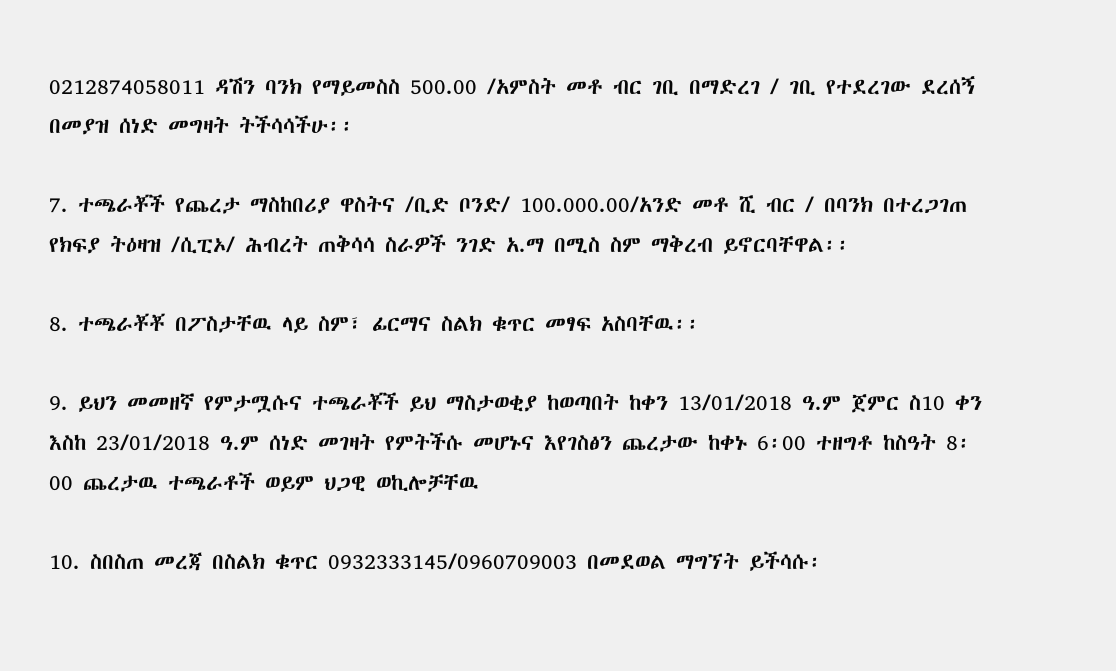0212874058011 ዳሽን ባንክ የማይመስስ 500.00 /አምስት መቶ ብር ገቢ በማድረገ / ገቢ የተደረገው ደረሰኝ በመያዝ ሰነድ መግዛት ትችሳሳችሁ፡፡

7. ተጫራቾች የጨረታ ማስከበሪያ ዋስትና /ቢድ ቦንድ/ 100.000.00/አንድ መቶ ሺ ብር / በባንክ በተረጋገጠ የክፍያ ትዕዛዝ /ሲፒኦ/ ሕብረት ጠቅሳሳ ስራዎች ንገድ አ.ማ በሚስ ስም ማቅረብ ይኖርባቸዋል፡፡

8. ተጫራቾቾ በፖስታቸዉ ላይ ስም፣ ፊርማና ስልክ ቁጥር መፃፍ አስባቸዉ፡፡

9. ይህን መመዘኛ የምታሟሱና ተጫራቾች ይህ ማስታወቂያ ከወጣበት ከቀን 13/01/2018 ዓ.ም ጀምር ስ10 ቀን እስከ 23/01/2018 ዓ.ም ሰነድ መገዛት የምትችሱ መሆኑና እየገስፅን ጨረታው ከቀኑ 6፡00 ተዘግቶ ከስዓት 8፡00 ጨረታዉ ተጫራቶች ወይም ህጋዊ ወኪሎቻቸዉ

10. ስበስጠ መረጃ በስልክ ቁጥር 0932333145/0960709003 በመደወል ማግኘት ይችሳሱ፡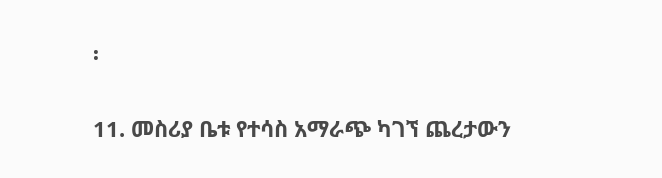፡

11. መስሪያ ቤቱ የተሳስ አማራጭ ካገኘ ጨረታውን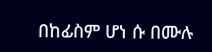በከፊስም ሆነ ሱ በሙሉ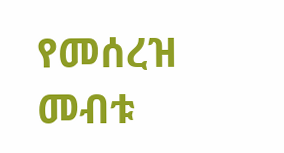የመሰረዝ መብቱ